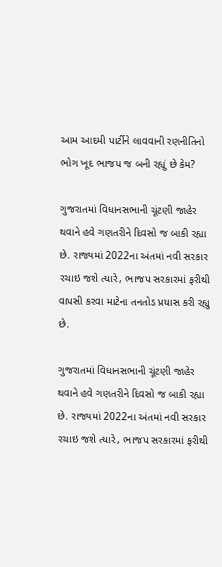આમ આદમી પાર્ટીને લાવવાની રણનીતિનો ભોગ ખૂદ ભાજપ જ બની રહ્યું છે કેમ?

ગુજરાતમાં વિધાનસભાની ચૂંટણી જાહેર થવાને હવે ગણતરીને દિવસો જ બાકી રહ્યા છે. રાજ્યમાં 2022ના અંતમાં નવી સરકાર રચાઇ જશે ત્યારે, ભાજપ સરકારમાં ફરીથી વાપસી કરવા માટેના તનતોડ પ્રયાસ કરી રહ્યુ છે.

ગુજરાતમાં વિધાનસભાની ચૂંટણી જાહેર થવાને હવે ગણતરીને દિવસો જ બાકી રહ્યા છે. રાજ્યમાં 2022ના અંતમાં નવી સરકાર રચાઇ જશે ત્યારે, ભાજપ સરકારમાં ફરીથી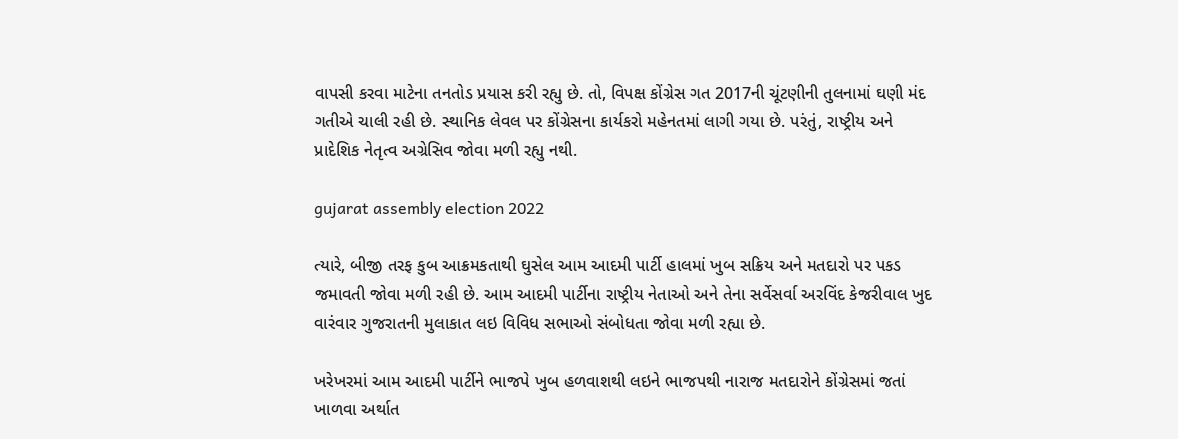વાપસી કરવા માટેના તનતોડ પ્રયાસ કરી રહ્યુ છે. તો, વિપક્ષ કોંગ્રેસ ગત 2017ની ચૂંટણીની તુલનામાં ઘણી મંદ ગતીએ ચાલી રહી છે. સ્થાનિક લેવલ પર કોંગ્રેસના કાર્યકરો મહેનતમાં લાગી ગયા છે. પરંતું, રાષ્ટ્રીય અને પ્રાદેશિક નેતૃત્વ અગ્રેસિવ જોવા મળી રહ્યુ નથી.

gujarat assembly election 2022

ત્યારે, બીજી તરફ કુબ આક્રમકતાથી ઘુસેલ આમ આદમી પાર્ટી હાલમાં ખુબ સક્રિય અને મતદારો પર પકડ જમાવતી જોવા મળી રહી છે. આમ આદમી પાર્ટીના રાષ્ટ્રીય નેતાઓ અને તેના સર્વેસર્વા અરવિંદ કેજરીવાલ ખુદ વારંવાર ગુજરાતની મુલાકાત લઇ વિવિધ સભાઓ સંબોધતા જોવા મળી રહ્યા છે.

ખરેખરમાં આમ આદમી પાર્ટીને ભાજપે ખુબ હળવાશથી લઇને ભાજપથી નારાજ મતદારોને કોંગ્રેસમાં જતાં ખાળવા અર્થાત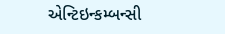એન્ટિઇન્કમ્બન્સી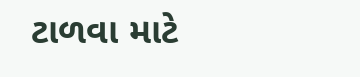ટાળવા માટે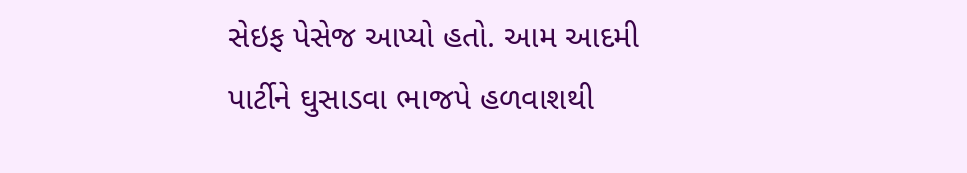સેઇફ પેસેજ આપ્યો હતો. આમ આદમી પાર્ટીને ઘુસાડવા ભાજપે હળવાશથી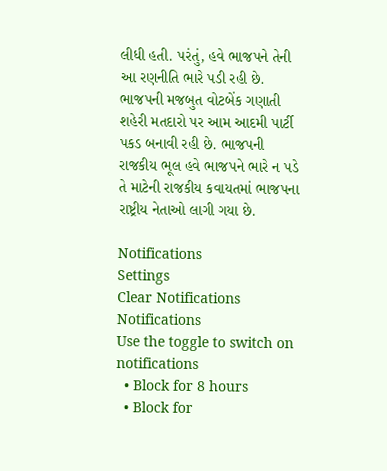લીધી હતી. પરંતું, હવે ભાજપને તેની આ રણનીતિ ભારે પડી રહી છે. ભાજપની મજબુત વોટબેંક ગણાતી શહેરી મતદારો પર આમ આદમી પાર્ટી પકડ બનાવી રહી છે. ભાજપની રાજકીય ભૂલ હવે ભાજપને ભારે ન પડે તે માટેની રાજકીય કવાયતમાં ભાજપના રાષ્ટ્રીય નેતાઓ લાગી ગયા છે.

Notifications
Settings
Clear Notifications
Notifications
Use the toggle to switch on notifications
  • Block for 8 hours
  • Block for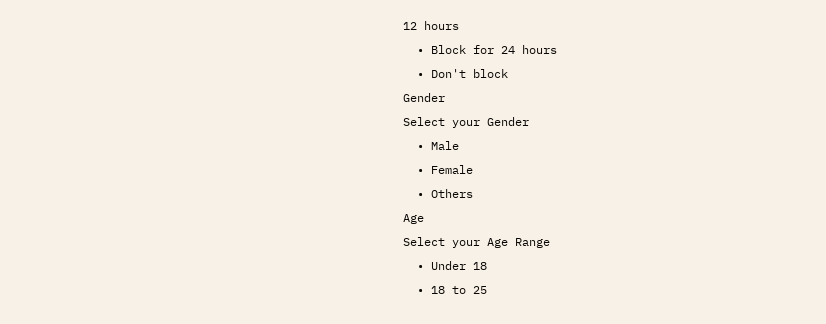12 hours
  • Block for 24 hours
  • Don't block
Gender
Select your Gender
  • Male
  • Female
  • Others
Age
Select your Age Range
  • Under 18
  • 18 to 25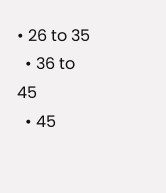• 26 to 35
  • 36 to 45
  • 45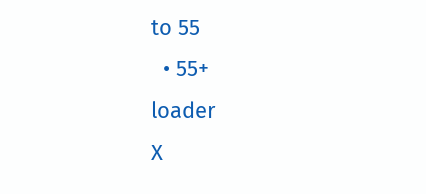to 55
  • 55+
loader
X